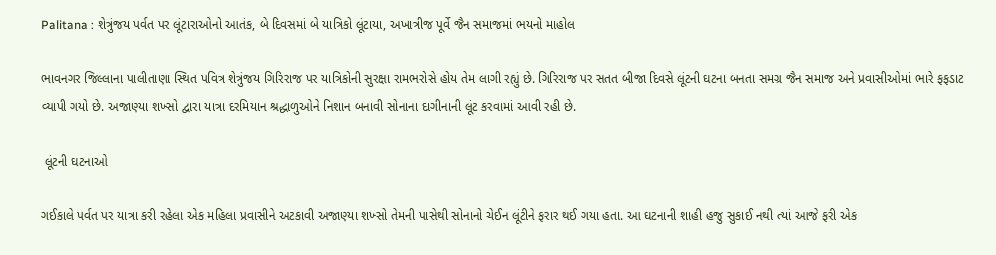Palitana : શેત્રુંજય પર્વત પર લૂંટારાઓનો આતંક, બે દિવસમાં બે યાત્રિકો લૂંટાયા, અખાત્રીજ પૂર્વે જૈન સમાજમાં ભયનો માહોલ

ભાવનગર જિલ્લાના પાલીતાણા સ્થિત પવિત્ર શેત્રુંજય ગિરિરાજ પર યાત્રિકોની સુરક્ષા રામભરોસે હોય તેમ લાગી રહ્યું છે. ગિરિરાજ પર સતત બીજા દિવસે લૂંટની ઘટના બનતા સમગ્ર જૈન સમાજ અને પ્રવાસીઓમાં ભારે ફફડાટ વ્યાપી ગયો છે. અજાણ્યા શખ્સો દ્વારા યાત્રા દરમિયાન શ્રદ્ધાળુઓને નિશાન બનાવી સોનાના દાગીનાની લૂંટ કરવામાં આવી રહી છે.

 લૂંટની ઘટનાઓ

ગઈકાલે પર્વત પર યાત્રા કરી રહેલા એક મહિલા પ્રવાસીને અટકાવી અજાણ્યા શખ્સો તેમની પાસેથી સોનાનો ચેઈન લૂંટીને ફરાર થઈ ગયા હતા. આ ઘટનાની શાહી હજુ સુકાઈ નથી ત્યાં આજે ફરી એક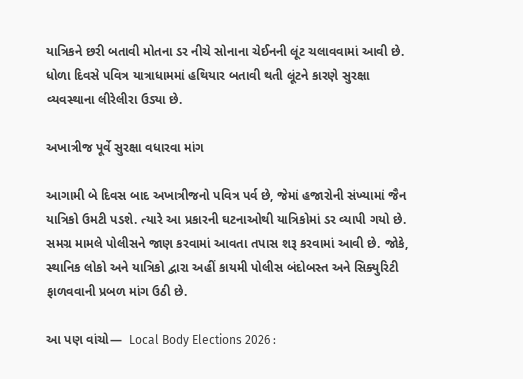યાત્રિકને છરી બતાવી મોતના ડર નીચે સોનાના ચેઈનની લૂંટ ચલાવવામાં આવી છે. ધોળા દિવસે પવિત્ર યાત્રાધામમાં હથિયાર બતાવી થતી લૂંટને કારણે સુરક્ષા વ્યવસ્થાના લીરેલીરા ઉડ્યા છે.

અખાત્રીજ પૂર્વે સુરક્ષા વધારવા માંગ

આગામી બે દિવસ બાદ અખાત્રીજનો પવિત્ર પર્વ છે, જેમાં હજારોની સંખ્યામાં જૈન યાત્રિકો ઉમટી પડશે. ત્યારે આ પ્રકારની ઘટનાઓથી યાત્રિકોમાં ડર વ્યાપી ગયો છે. સમગ્ર મામલે પોલીસને જાણ કરવામાં આવતા તપાસ શરૂ કરવામાં આવી છે. જોકે, સ્થાનિક લોકો અને યાત્રિકો દ્વારા અહીં કાયમી પોલીસ બંદોબસ્ત અને સિક્યુરિટી ફાળવવાની પ્રબળ માંગ ઉઠી છે.

આ પણ વાંચો—  Local Body Elections 2026 :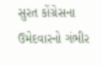સુરત કોંગ્રેસના ઉમેદવારનો ગંભીર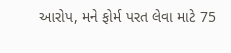આરોપ, મને ફોર્મ પરત લેવા માટે 75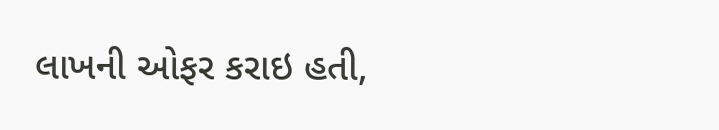લાખની ઓફર કરાઇ હતી,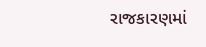રાજકારણમાં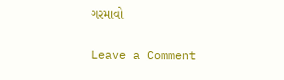ગરમાવો

Leave a Comment